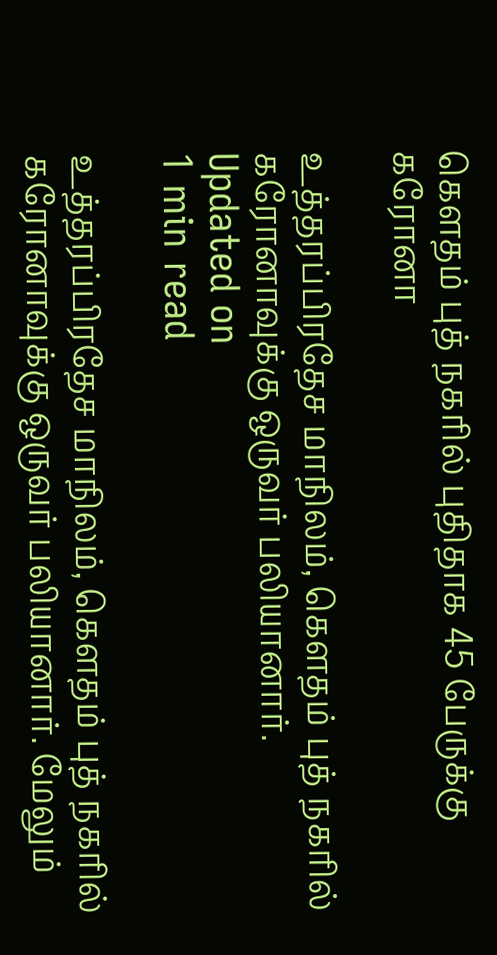கெளதம் புத் நகரில் புதிதாக 45 பேருக்கு கரோனா

உத்தரப்பிரதேச மாநிலம், கெளதம் புத் நகரில் கரோனாவுக்கு ஒருவர் பலியானார்.
Updated on
1 min read

உத்தரப்பிரதேச மாநிலம், கெளதம் புத் நகரில் கரோனாவுக்கு ஒருவர் பலியானார். மேலும்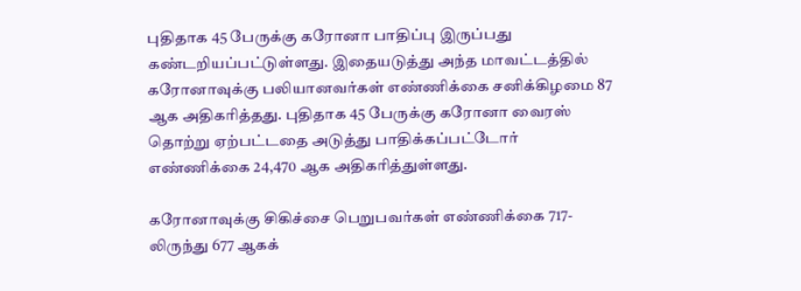புதிதாக 45 பேருக்கு கரோனா பாதிப்பு இருப்பது கண்டறியப்பட்டுள்ளது. இதையடுத்து அந்த மாவட்டத்தில் கரோனாவுக்கு பலியானவர்கள் எண்ணிக்கை சனிக்கிழமை 87 ஆக அதிகரித்தது. புதிதாக 45 பேருக்கு கரோனா வைரஸ் தொற்று ஏற்பட்டதை அடுத்து பாதிக்கப்பட்டோர் எண்ணிக்கை 24,470 ஆக அதிகரித்துள்ளது.

கரோனாவுக்கு சிகிச்சை பெறுபவர்கள் எண்ணிக்கை 717-லிருந்து 677 ஆகக்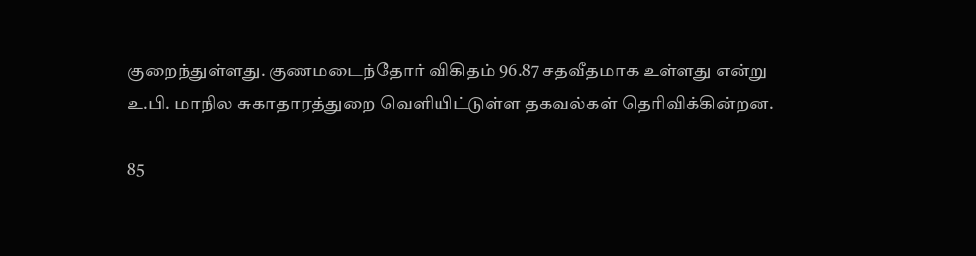குறைந்துள்ளது. குணமடைந்தோர் விகிதம் 96.87 சதவீதமாக உள்ளது என்று உ.பி. மாநில சுகாதாரத்துறை வெளியிட்டுள்ள தகவல்கள் தெரிவிக்கின்றன.

85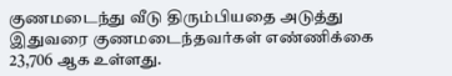குணமடைந்து வீடு திரும்பியதை அடுத்து இதுவரை குணமடைந்தவர்கள் எண்ணிக்கை 23,706 ஆக உள்ளது.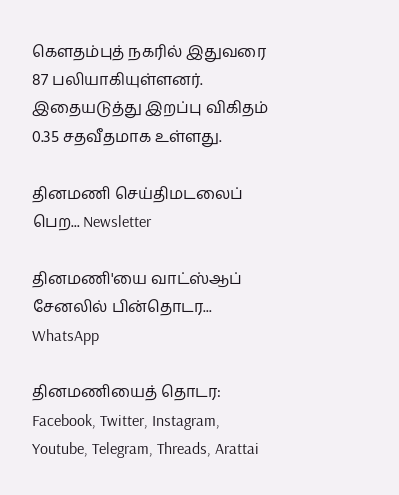கெளதம்புத் நகரில் இதுவரை 87 பலியாகியுள்ளனர். இதையடுத்து இறப்பு விகிதம் 0.35 சதவீதமாக உள்ளது.

தினமணி செய்திமடலைப் பெற... Newsletter

தினமணி'யை வாட்ஸ்ஆப் சேனலில் பின்தொடர... WhatsApp

தினமணியைத் தொடர: Facebook, Twitter, Instagram, Youtube, Telegram, Threads, Arattai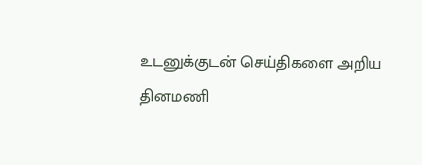உடனுக்குடன் செய்திகளை அறிய தினமணி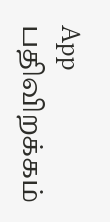App பதிவிறக்கம்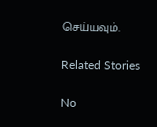செய்யவும்.

Related Stories

No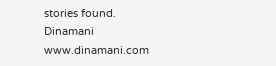stories found.
Dinamani
www.dinamani.com